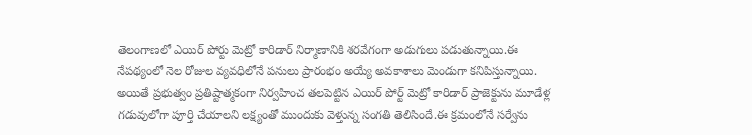తెలంగాణలో ఎయిర్ పోర్టు మెట్రో కారిడార్ నిర్మాణానికి శరవేగంగా అడుగులు పడుతున్నాయి.ఈ నేపథ్యంలో నెల రోజుల వ్యవధిలోనే పనులు ప్రారంభం అయ్యే అవకాశాలు మెండుగా కనిపిస్తున్నాయి.
అయితే ప్రభుత్వం ప్రతిష్టాత్మకంగా నిర్వహించ తలపెట్టిన ఎయిర్ పోర్ట్ మెట్రో కారిడార్ ప్రాజెక్టును మూడేళ్ల గడువులోగా పూర్తి చేయాలని లక్ష్యంతో ముందుకు వెళ్తున్న సంగతి తెలిసిందే.ఈ క్రమంలోనే సర్వేను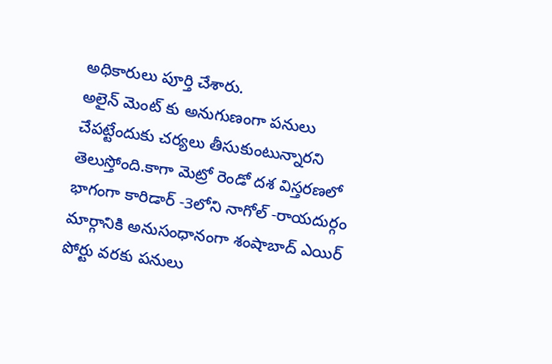అధికారులు పూర్తి చేశారు.
అలైన్ మెంట్ కు అనుగుణంగా పనులు చేపట్టేందుకు చర్యలు తీసుకుంటున్నారని తెలుస్తోంది.కాగా మెట్రో రెండో దశ విస్తరణలో భాగంగా కారిడార్ -3లోని నాగోల్ -రాయదుర్గం మార్గానికి అనుసంధానంగా శంషాబాద్ ఎయిర్ పోర్టు వరకు పనులు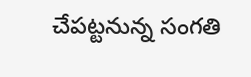చేపట్టనున్న సంగతి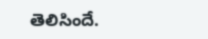తెలిసిందే.